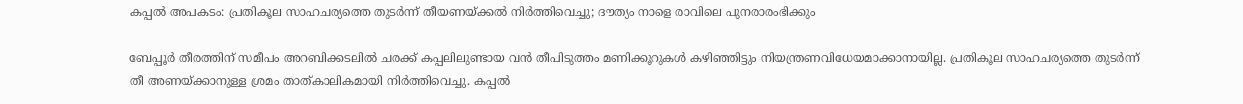കപ്പല്‍ അപകടം: പ്രതികൂല സാഹചര്യത്തെ തുടര്‍ന്ന് തീയണയ്ക്കല്‍ നിര്‍ത്തിവെച്ചു; ദൗത്യം നാളെ രാവിലെ പുനരാരംഭിക്കും

ബേപ്പൂര്‍ തീരത്തിന് സമീപം അറബിക്കടലില്‍ ചരക്ക് കപ്പലിലുണ്ടായ വന്‍ തീപിടുത്തം മണിക്കൂറുകള്‍ കഴിഞ്ഞിട്ടും നിയന്ത്രണവിധേയമാക്കാനായില്ല. പ്രതികൂല സാഹചര്യത്തെ തുടര്‍ന്ന് തീ അണയ്ക്കാനുള്ള ശ്രമം താത്കാലികമായി നിര്‍ത്തിവെച്ചു. കപ്പല്‍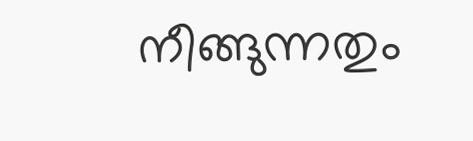നീങ്ങുന്നതും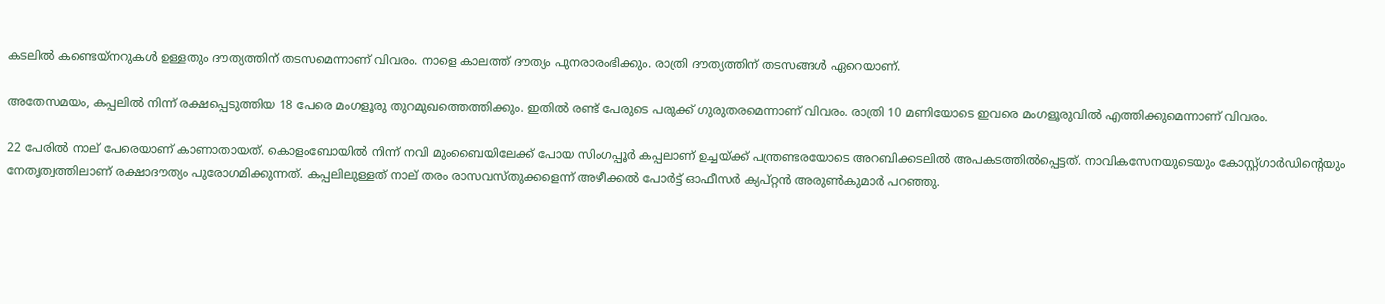കടലില്‍ കണ്ടെയ്‌നറുകള്‍ ഉള്ളതും ദൗത്യത്തിന് തടസമെന്നാണ് വിവരം. നാളെ കാലത്ത് ദൗത്യം പുനരാരംഭിക്കും. രാത്രി ദൗത്യത്തിന് തടസങ്ങള്‍ ഏറെയാണ്.

അതേസമയം, കപ്പലില്‍ നിന്ന് രക്ഷപ്പെടുത്തിയ 18 പേരെ മംഗളൂരു തുറമുഖത്തെത്തിക്കും. ഇതില്‍ രണ്ട് പേരുടെ പരുക്ക് ഗുരുതരമെന്നാണ് വിവരം. രാത്രി 10 മണിയോടെ ഇവരെ മംഗളൂരുവില്‍ എത്തിക്കുമെന്നാണ് വിവരം.

22 പേരില്‍ നാല് പേരെയാണ് കാണാതായത്. കൊളംബോയില്‍ നിന്ന് നവി മുംബൈയിലേക്ക് പോയ സിംഗപ്പൂര്‍ കപ്പലാണ് ഉച്ചയ്ക്ക് പന്ത്രണ്ടരയോടെ അറബിക്കടലില്‍ അപകടത്തില്‍പ്പെട്ടത്. നാവികസേനയുടെയും കോസ്റ്റ്ഗാര്‍ഡിന്റെയും നേതൃത്വത്തിലാണ് രക്ഷാദൗത്യം പുരോഗമിക്കുന്നത്. കപ്പലിലുള്ളത് നാല് തരം രാസവസ്തുക്കളെന്ന് അഴീക്കല്‍ പോര്‍ട്ട് ഓഫീസര്‍ ക്യപ്റ്റന്‍ അരുണ്‍കുമാര്‍ പറഞ്ഞു.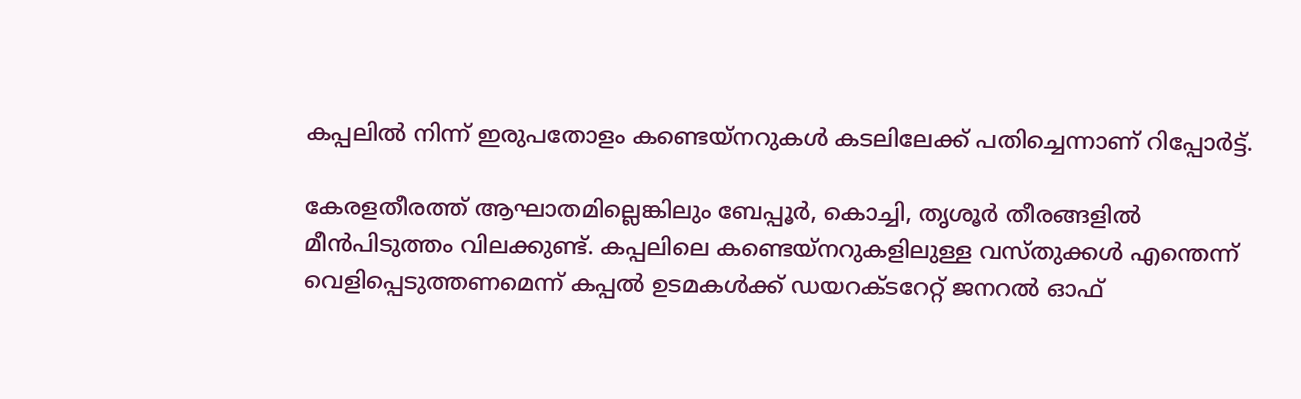കപ്പലില്‍ നിന്ന് ഇരുപതോളം കണ്ടെയ്നറുകള്‍ കടലിലേക്ക് പതിച്ചെന്നാണ് റിപ്പോര്‍ട്ട്.

കേരളതീരത്ത് ആഘാതമില്ലെങ്കിലും ബേപ്പൂര്‍, കൊച്ചി, തൃശൂര്‍ തീരങ്ങളില്‍ മീന്‍പിടുത്തം വിലക്കുണ്ട്. കപ്പലിലെ കണ്ടെയ്നറുകളിലുള്ള വസ്തുക്കള്‍ എന്തെന്ന് വെളിപ്പെടുത്തണമെന്ന് കപ്പല്‍ ഉടമകള്‍ക്ക് ഡയറക്ടറേറ്റ് ജനറല്‍ ഓഫ്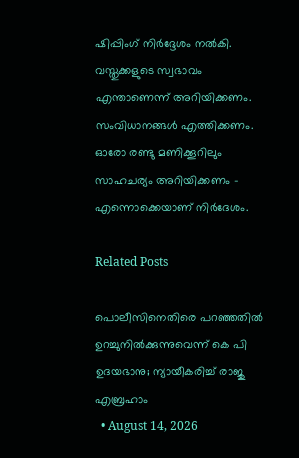ഷിപ്പിംഗ് നിര്‍ദ്ദേശം നല്‍കി. വസ്തുക്കളുടെ സ്വഭാവം എന്താണെന്ന് അറിയിക്കണം. സംവിധാനങ്ങള്‍ എത്തിക്കണം. ഓരോ രണ്ടു മണിക്കൂറിലും സാഹചര്യം അറിയിക്കണം – എന്നൊക്കെയാണ് നിര്‍ദേശം.

Related Posts

പൊലീസിനെതിരെ പറഞ്ഞതിൽ ഉറച്ചുനിൽക്കുന്നുവെന്ന് കെ പി ഉദയഭാനു; ന്യായീകരിച്ച് രാജു എബ്രഹാം
  • August 14, 2026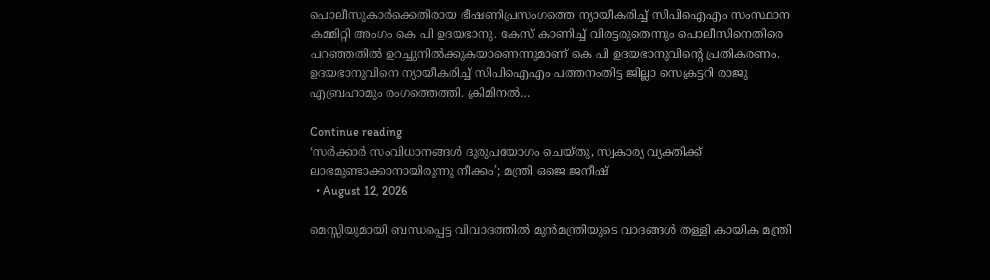പൊലീസുകാർക്കെതിരായ ഭീഷണിപ്രസംഗത്തെ ന്യായീകരിച്ച് സിപിഐഎം സംസ്ഥാന കമ്മിറ്റി അംഗം കെ പി ഉദയഭാനു. കേസ് കാണിച്ച് വിരട്ടരുതെന്നും പൊലീസിനെതിരെ പറഞ്ഞതിൽ ഉറച്ചുനിൽക്കുകയാണെന്നുമാണ് കെ പി ഉദയഭാനുവിന്റെ പ്രതികരണം. ഉദയഭാനുവിനെ ന്യായീകരിച്ച് സിപിഐഎം പത്തനംതിട്ട ജില്ലാ സെക്രട്ടറി രാജു എബ്രഹാമും രംഗത്തെത്തി. ക്രിമിനൽ…

Continue reading
‘സർക്കാർ സംവിധാനങ്ങൾ ദുരുപയോഗം ചെയ്തു, സ്വകാര്യ വ്യക്തിക്ക് ലാഭമുണ്ടാക്കാനായിരുന്നു നീക്കം’; മന്ത്രി ഒജെ ജനീഷ്
  • August 12, 2026

മെസ്സിയുമായി ബന്ധപ്പെട്ട വിവാദത്തിൽ മുൻമന്ത്രിയുടെ വാദങ്ങൾ തള്ളി കായിക മന്ത്രി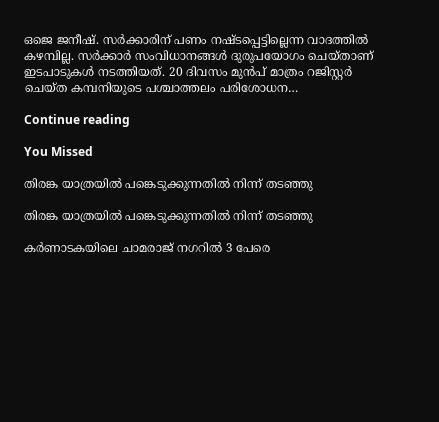ഒജെ ജനീഷ്. സർക്കാരിന് പണം നഷ്ടപ്പെട്ടില്ലെന്ന വാദത്തിൽ കഴമ്പില്ല. സർക്കാർ സംവിധാനങ്ങൾ ദുരുപയോഗം ചെയ്താണ് ഇടപാടുകൾ നടത്തിയത്. 20 ദിവസം മുൻപ് മാത്രം റജിസ്റ്റർ ചെയ്ത കമ്പനിയുടെ പശ്ചാത്തലം പരിശോധന…

Continue reading

You Missed

തിരങ്ക യാത്രയില്‍ പങ്കെടുക്കുന്നതില്‍ നിന്ന് തടഞ്ഞു

തിരങ്ക യാത്രയില്‍ പങ്കെടുക്കുന്നതില്‍ നിന്ന് തടഞ്ഞു

കർണാടകയിലെ ചാമരാജ് നഗറിൽ 3 പേരെ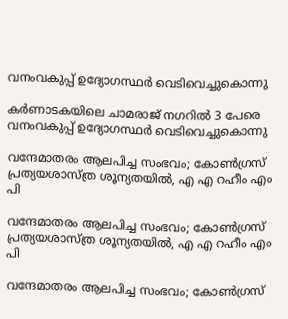വനംവകുപ്പ് ഉദ്യോഗസ്ഥർ വെടിവെച്ചുകൊന്നു

കർണാടകയിലെ ചാമരാജ് നഗറിൽ 3 പേരെ വനംവകുപ്പ് ഉദ്യോഗസ്ഥർ വെടിവെച്ചുകൊന്നു

വന്ദേമാതരം ആലപിച്ച സംഭവം; കോൺഗ്രസ് പ്രത്യയശാസ്ത്ര ശൂന്യതയിൽ, എ എ റഹീം എം പി

വന്ദേമാതരം ആലപിച്ച സംഭവം; കോൺഗ്രസ് പ്രത്യയശാസ്ത്ര ശൂന്യതയിൽ, എ എ റഹീം എം പി

വന്ദേമാതരം ആലപിച്ച സംഭവം; കോൺഗ്രസ്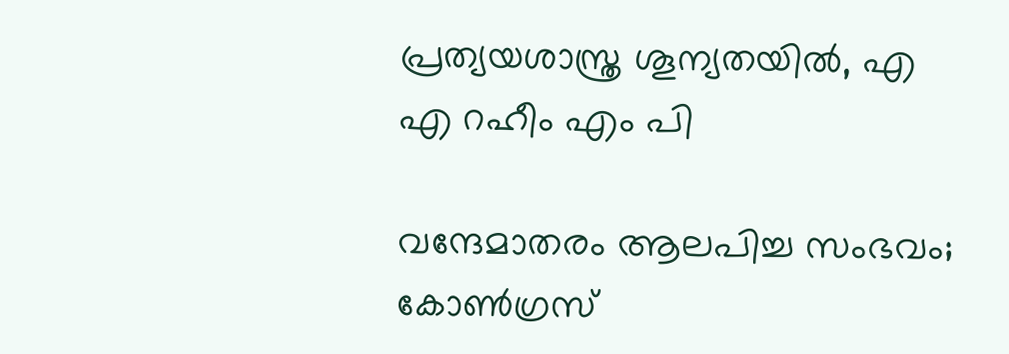പ്രത്യയശാസ്ത്ര ശൂന്യതയിൽ, എ എ റഹീം എം പി

വന്ദേമാതരം ആലപിച്ച സംഭവം; കോൺഗ്രസ്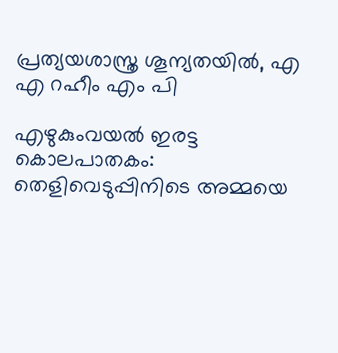പ്രത്യയശാസ്ത്ര ശൂന്യതയിൽ, എ എ റഹീം എം പി

എഴുകുംവയൽ ഇരട്ട കൊലപാതകം: തെളിവെടുപ്പിനിടെ അമ്മയെ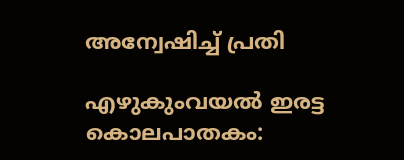അന്വേഷിച്ച് പ്രതി

എഴുകുംവയൽ ഇരട്ട കൊലപാതകം: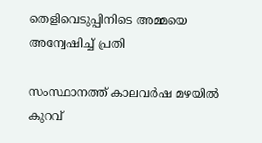തെളിവെടുപ്പിനിടെ അമ്മയെ അന്വേഷിച്ച് പ്രതി

സംസ്ഥാനത്ത് കാലവർഷ മഴയിൽ കുറവ്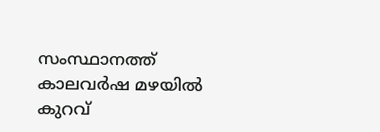സംസ്ഥാനത്ത് കാലവർഷ മഴയിൽ കുറവ്